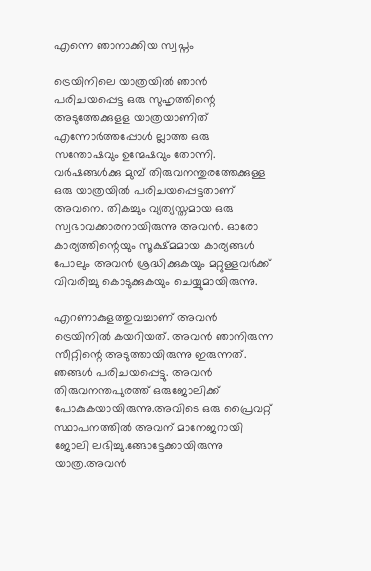എന്നെ ഞാനാക്കിയ സ്വപ്നം

ട്രെയിനിലെ യാത്രയിൽ ഞാൻ പരിചയപ്പെട്ട ഒരു സുഹൃത്തിന്റെ അടുത്തേക്കുളള യാത്രയാണിത് എന്നോർത്തപ്പോൾ ല്ലാത്ത ഒരു സന്തോഷവും ഉന്മേഷവും തോന്നി. വർഷങ്ങൾക്കു മുമ്പ് തിരുവനന്തുരത്തേക്കുള്ള ഒരു യാത്രയിൽ പരിചയപ്പെട്ടതാണ് അവനെ. തികച്ചും വ്യത്യസ്തമായ ഒരു സ്വഭാവക്കാരനായിരുന്നു അവൻ. ഓരോ കാര്യത്തിന്റെയും സൂക്ഷ്മമായ കാര്യങ്ങൾ പോലും അവൻ ശ്രദ്ധിക്കുകയും മറ്റുള്ളവർക്ക് വിവരിച്ചു കൊടുക്കുകയും ചെയ്യുമായിരുന്നു.

എറണാകുളത്തുവച്ചാണ് അവൻ ട്രെയിനിൽ കയറിയത്. അവൻ ഞാനിരുന്ന സീറ്റിന്റെ അടുത്തായിരുന്നു ഇരുന്നത്. ഞങ്ങൾ പരിചയപ്പെട്ടു. അവൻ തിരുവനന്തപുരത്ത് ഒരുജോലിക്ക്  പോകുകയായിരുന്നു.അവിടെ ഒരു പ്രൈവറ്റ് സ്ഥാപനത്തിൽ അവന് മാനേജറായി ജോലി ലഭിച്ചു.ങ്ങോട്ടേക്കായിരുന്നു യാത്ര.അവൻ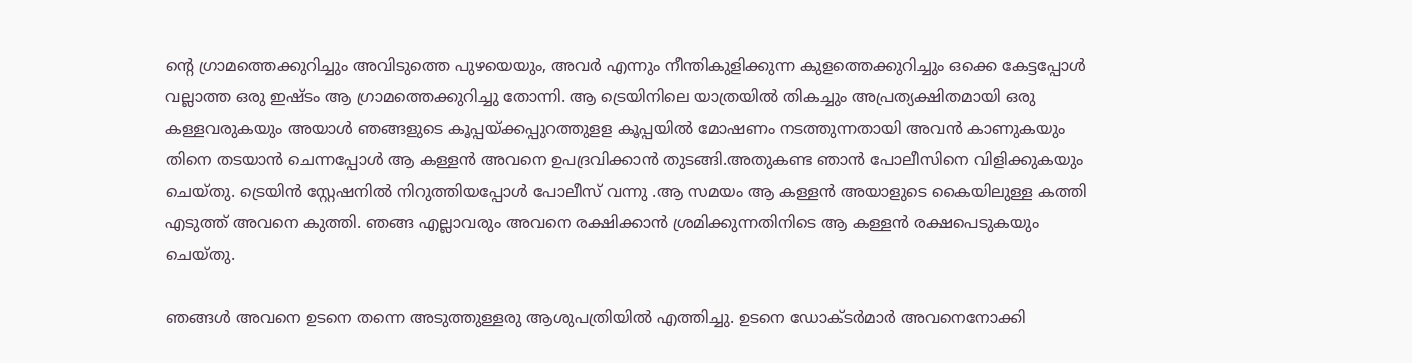ന്റെ ഗ്രാമത്തെക്കുറിച്ചും അവിടുത്തെ പുഴയെയും, അവർ എന്നും നീന്തികുളിക്കുന്ന കുളത്തെക്കുറിച്ചും ഒക്കെ കേട്ടപ്പോൾ വല്ലാത്ത ഒരു ഇഷ്ടം ആ ഗ്രാമത്തെക്കുറിച്ചു തോന്നി. ആ ട്രെയിനിലെ യാത്രയിൽ തികച്ചും അപ്രത്യക്ഷിതമായി ഒരു കള്ളവരുകയും അയാൾ ഞങ്ങളുടെ കൂപ്പയ്ക്കപ്പുറത്തുളള കൂപ്പയിൽ മോഷണം നടത്തുന്നതായി അവൻ കാണുകയും തിനെ തടയാൻ ചെന്നപ്പോൾ ആ കള്ളൻ അവനെ ഉപദ്രവിക്കാൻ തുടങ്ങി.അതുകണ്ട ഞാൻ പോലീസിനെ വിളിക്കുകയും ചെയ്തു. ട്രെയിൻ സ്റ്റേഷനിൽ നിറുത്തിയപ്പോൾ പോലീസ് വന്നു .ആ സമയം ആ കള്ളൻ അയാളുടെ കൈയിലുള്ള കത്തി എടുത്ത് അവനെ കുത്തി. ഞങ്ങ എല്ലാവരും അവനെ രക്ഷിക്കാൻ ശ്രമിക്കുന്നതിനിടെ ആ കള്ളൻ രക്ഷപെടുകയും ചെയ്തു.

ഞങ്ങൾ അവനെ ഉടനെ തന്നെ അടുത്തുള്ളരു ആശുപത്രിയിൽ എത്തിച്ചു. ഉടനെ ഡോക്ടർമാർ അവനെനോക്കി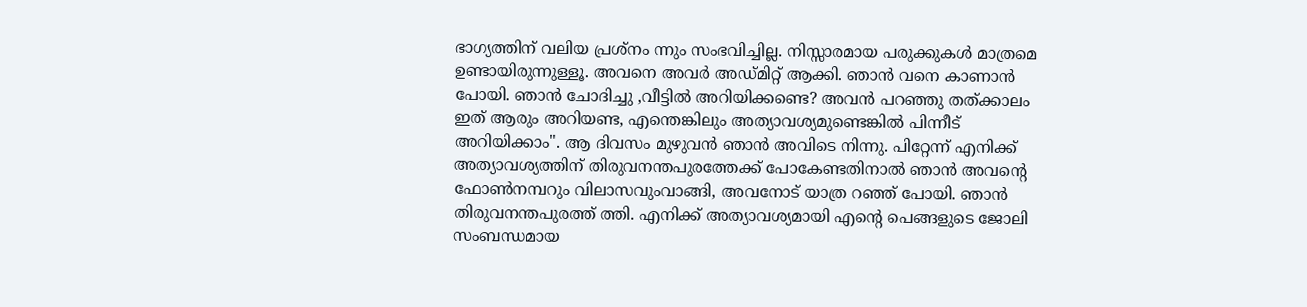ഭാഗ്യത്തിന് വലിയ പ്രശ്നം ന്നും സംഭവിച്ചില്ല. നിസ്സാരമായ പരുക്കുകൾ മാത്രമെ ഉണ്ടായിരുന്നുള്ളൂ. അവനെ അവർ അഡ്മിറ്റ് ആക്കി. ഞാൻ വനെ കാണാൻ പോയി. ഞാൻ ചോദിച്ചു ,വീട്ടിൽ അറിയിക്കണ്ടെ? അവൻ പറഞ്ഞു തത്ക്കാലം ഇത് ആരും അറിയണ്ട, എന്തെങ്കിലും അത്യാവശ്യമുണ്ടെങ്കിൽ പിന്നീട് അറിയിക്കാം". ആ ദിവസം മുഴുവൻ ഞാൻ അവിടെ നിന്നു. പിറ്റേന്ന് എനിക്ക് അത്യാവശ്യത്തിന് തിരുവനന്തപുരത്തേക്ക് പോകേണ്ടതിനാൽ ഞാൻ അവന്റെ ഫോൺനമ്പറും വിലാസവുംവാങ്ങി, അവനോട് യാത്ര റഞ്ഞ് പോയി. ഞാൻ തിരുവനന്തപുരത്ത് ത്തി. എനിക്ക് അത്യാവശ്യമായി എന്റെ പെങ്ങളുടെ ജോലി സംബന്ധമായ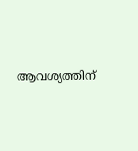ആവശ്യത്തിന്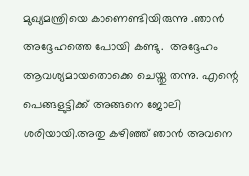മുഖ്യമന്ത്രിയെ കാണെണ്ടിയിരുന്നു .ഞാൻ അദ്ദേഹത്തെ പോയി കണ്ടു.  അദ്ദേഹം ആവശ്യമായതൊക്കെ ചെയ്തു തന്നു. എന്റെ പെങ്ങളുട്ടിക്ക് അങ്ങനെ ജോലി ശരിയായി.അതു കഴിഞ്ഞ് ഞാൻ അവനെ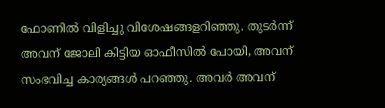ഫോണിൽ വിളിച്ചു വിശേഷങ്ങളറിഞ്ഞു. തുടർന്ന് അവന് ജോലി കിട്ടിയ ഓഫീസിൽ പോയി, അവന് സംഭവിച്ച കാര്യങ്ങൾ പറഞ്ഞു. അവർ അവന്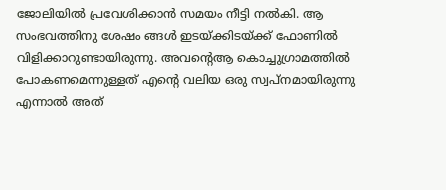ജോലിയിൽ പ്രവേശിക്കാൻ സമയം നീട്ടി നൽകി. ആ സംഭവത്തിനു ശേഷം ങ്ങൾ ഇടയ്ക്കിടയ്ക്ക് ഫോണിൽ വിളിക്കാറുണ്ടായിരുന്നു. അവന്റെആ കൊച്ചുഗ്രാമത്തിൽ പോകണമെന്നുള്ളത് എന്റെ വലിയ ഒരു സ്വപ്നമായിരുന്നു എന്നാൽ അത്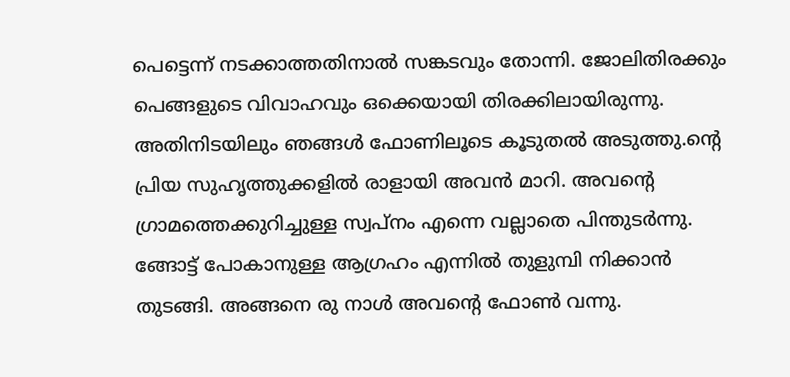പെട്ടെന്ന് നടക്കാത്തതിനാൽ സങ്കടവും തോന്നി. ജോലിതിരക്കും പെങ്ങളുടെ വിവാഹവും ഒക്കെയായി തിരക്കിലായിരുന്നു. അതിനിടയിലും ഞങ്ങൾ ഫോണിലൂടെ കൂടുതൽ അടുത്തു.ന്റെ പ്രിയ സുഹൃത്തുക്കളിൽ രാളായി അവൻ മാറി. അവന്റെ ഗ്രാമത്തെക്കുറിച്ചുള്ള സ്വപ്നം എന്നെ വല്ലാതെ പിന്തുടർന്നു. ങ്ങോട്ട് പോകാനുള്ള ആഗ്രഹം എന്നിൽ തുളുമ്പി നിക്കാൻ തുടങ്ങി. അങ്ങനെ രു നാൾ അവന്റെ ഫോൺ വന്നു.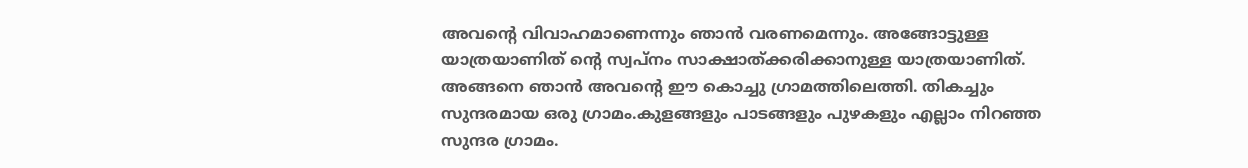അവന്റെ വിവാഹമാണെന്നും ഞാൻ വരണമെന്നും. അങ്ങോട്ടുള്ള യാത്രയാണിത് ന്റെ സ്വപ്നം സാക്ഷാത്ക്കരിക്കാനുള്ള യാത്രയാണിത്. അങ്ങനെ ഞാൻ അവന്റെ ഈ കൊച്ചു ഗ്രാമത്തിലെത്തി. തികച്ചും സുന്ദരമായ ഒരു ഗ്രാമം.കുളങ്ങളും പാടങ്ങളും പുഴകളും എല്ലാം നിറഞ്ഞ സുന്ദര ഗ്രാമം.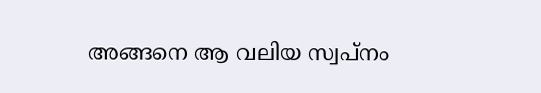അങ്ങനെ ആ വലിയ സ്വപ്നം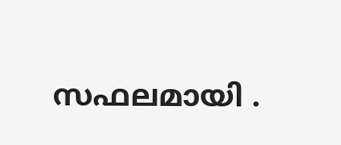സഫലമായി .